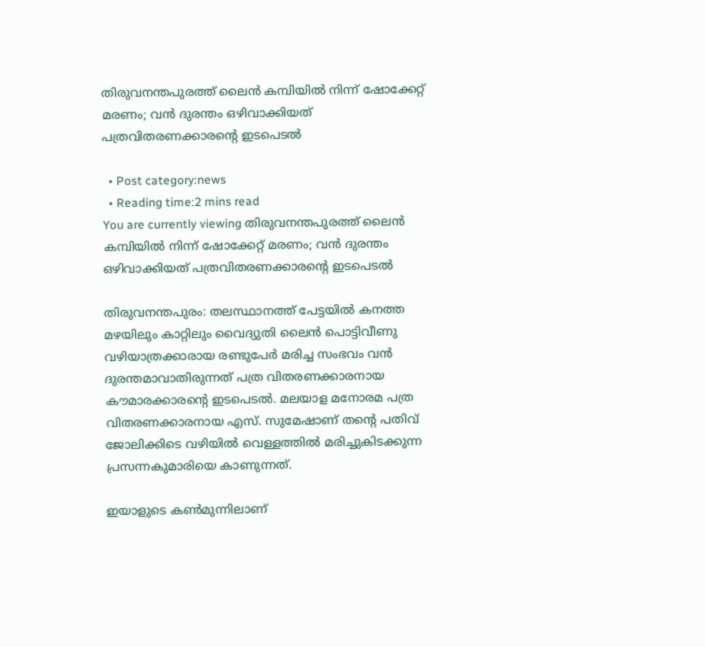തിരുവനന്തപുരത്ത് ലൈന്‍ കമ്പിയില്‍ നിന്ന് ഷോക്കേറ്റ് മരണം; വൻ ദുരന്തം ഒഴിവാക്കിയത് പത്രവിതരണക്കാരന്‍റെ ഇടപെടൽ

  • Post category:news
  • Reading time:2 mins read
You are currently viewing തിരുവനന്തപുരത്ത് ലൈന്‍ കമ്പിയില്‍ നിന്ന് ഷോക്കേറ്റ് മരണം; വൻ ദുരന്തം ഒഴിവാക്കിയത് പത്രവിതരണക്കാരന്‍റെ ഇടപെടൽ

തിരുവനന്തപുരം: തലസ്ഥാനത്ത് പേട്ടയിൽ കനത്ത മഴയിലും കാറ്റിലും വൈദ്യുതി ലൈൻ പൊട്ടിവീണു വഴിയാത്രക്കാരായ രണ്ടുപേർ മരിച്ച സംഭവം വൻ ദുരന്തമാവാതിരുന്നത് പത്ര വിതരണക്കാരനായ കൗമാരക്കാരന്‍റെ ഇടപെടൽ. മലയാള മനോരമ പത്ര വിതരണക്കാരനായ എസ്. സുമേഷാണ് തന്‍റെ പതിവ് ജോലിക്കിടെ വഴിയിൽ വെള്ളത്തിൽ മരിച്ചുകിടക്കുന്ന പ്രസന്നകുമാരിയെ കാണുന്നത്.

ഇയാളുടെ കണ്‍മുന്നിലാണ്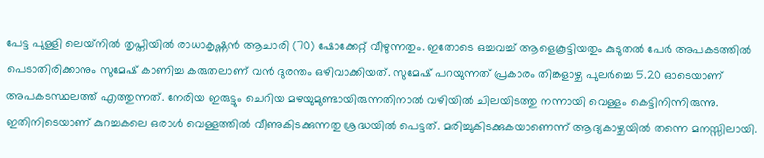പേട്ട പുള്ളി ലെയ്‌നിൽ തൃപ്തിയിൽ രാധാകൃഷ്ണൻ ആചാരി (70) ഷോക്കേറ്റ് വീഴുന്നതും. ഇതോടെ ഒച്ചവച്ച് ആളെകൂട്ടിയതും കുടുതൽ പേർ അപകടത്തിൽ പെടാതിരിക്കാനും സുമേഷ് കാണിച്ച കരുതലാണ് വൻ ദുരന്തം ഒഴിവാക്കിയത്. സുമേഷ് പറയുന്നത് പ്രകാരം തിങ്കളാഴ്ച പുലർച്ചെ 5.20 ഓടെയാണ് അപകടസ്ഥലത്ത് എത്തുന്നത്. നേരിയ ഇരുട്ടും ചെറിയ മഴയുമുണ്ടായിരുന്നതിനാൽ വഴിയിൽ ചിലയിടത്തു നന്നായി വെള്ളം കെട്ടിനിന്നിരുന്നു. ഇതിനിടെയാണ് കുറച്ചകലെ ഒരാൾ വെള്ളത്തിൽ വീണുകിടക്കുന്നതു ശ്രദ്ധയിൽ പെട്ടത്. മരിച്ചുകിടക്കുകയാണെന്ന് ആദ്യകാഴ്ചയിൽ തന്നെ മനസ്സിലായി.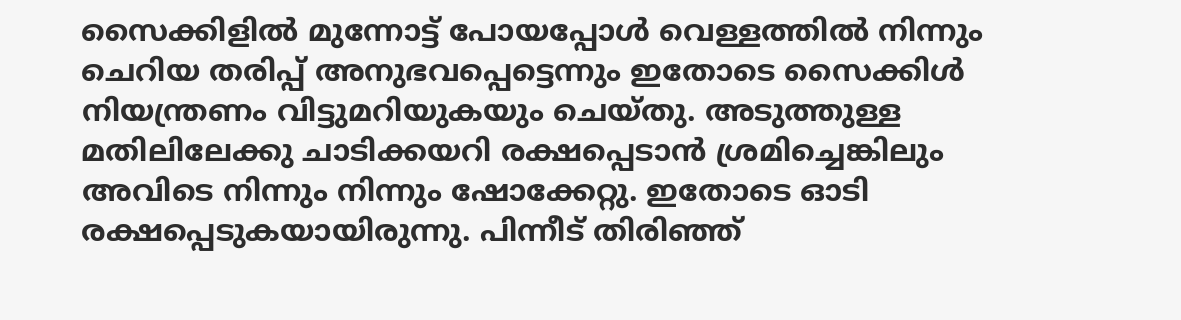സൈക്കിളിൽ മുന്നോട്ട് പോയപ്പോൾ വെള്ളത്തിൽ നിന്നും ചെറിയ തരിപ്പ് അനുഭവപ്പെട്ടെന്നും ഇതോടെ സൈക്കിൾ നിയന്ത്രണം വിട്ടുമറിയുകയും ചെയ്തു. അടുത്തുള്ള മതിലിലേക്കു ചാടിക്കയറി രക്ഷപ്പെടാൻ ശ്രമിച്ചെങ്കിലും അവിടെ നിന്നും നിന്നും ഷോക്കേറ്റു. ഇതോടെ ഓടി രക്ഷപ്പെടുകയായിരുന്നു. പിന്നീട് തിരിഞ്ഞ്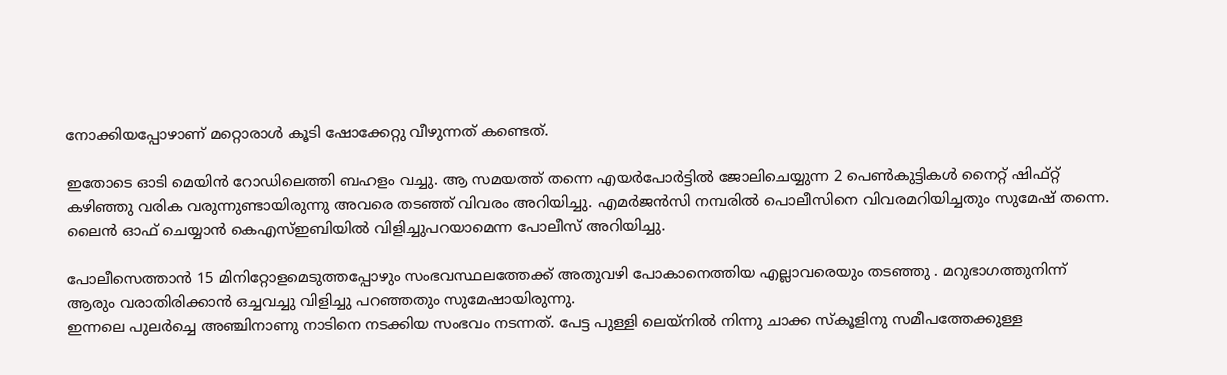നോക്കിയപ്പോഴാണ് മറ്റൊരാൾ കൂടി ഷോക്കേറ്റു വീഴുന്നത് കണ്ടെത്.

ഇതോടെ ഓടി മെയിൻ റോഡിലെത്തി ബഹളം വച്ചു. ആ സമയത്ത് തന്നെ എയർപോർട്ടിൽ ജോലിചെയ്യുന്ന 2 പെൺകുട്ടികൾ നൈറ്റ് ഷിഫ്റ്റ് കഴിഞ്ഞു വരിക വരുന്നുണ്ടായിരുന്നു അവരെ തടഞ്ഞ് വിവരം അറിയിച്ചു. എമർജൻസി നമ്പരിൽ പൊലീസിനെ വിവരമറിയിച്ചതും സുമേഷ് തന്നെ. ലൈൻ ഓഫ് ചെയ്യാൻ കെഎസ്ഇബിയിൽ വിളിച്ചുപറയാമെന്ന പോലീസ് അറിയിച്ചു.

പോലീസെത്താൻ 15 മിനിറ്റോളമെടുത്തപ്പോഴും സംഭവസ്ഥലത്തേക്ക് അതുവഴി പോകാനെത്തിയ എല്ലാവരെയും തടഞ്ഞു . മറുഭാഗത്തുനിന്ന് ആരും വരാതിരിക്കാൻ ഒച്ചവച്ചു വിളിച്ചു പറഞ്ഞതും സുമേഷായിരുന്നു.
ഇന്നലെ പുലർച്ചെ അഞ്ചിനാണു നാടിനെ നടക്കിയ സംഭവം നടന്നത്. പേട്ട പുള്ളി ലെയ്നിൽ നിന്നു ചാക്ക സ്‌കൂളിനു സമീപത്തേക്കുള്ള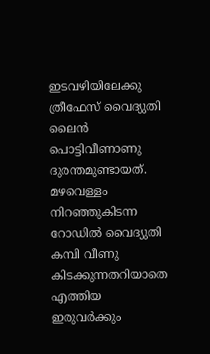ഇടവഴിയിലേക്കു ത്രീഫേസ് വൈദ്യുതി ലൈൻ‍ പൊട്ടിവീണാണു ദുരന്തമുണ്ടായത്. മഴവെള്ളം നിറഞ്ഞുകിടന്ന റോഡിൽ വൈദ്യുതി കമ്പി വീണു കിടക്കുന്നതറിയാതെ എത്തിയ ഇരുവർക്കും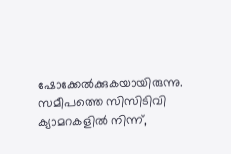ഷോക്കേൽക്കുകയായിരുന്നു. സമീപത്തെ സിസിടിവി ക്യാമറകളിൽ നിന്ന്,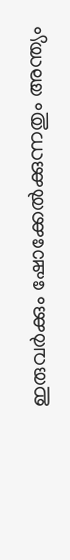ഇരുവർക്കും ഷോക്കേൽക്കുന്നതും അന്ത്യം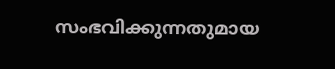സംഭവിക്കുന്നതുമായ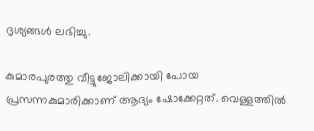ദൃശ്യങ്ങൾ ലഭിച്ചു.

കുമാരപുരത്തു വീട്ടുജോലിക്കായി പോയ പ്രസന്നകുമാരിക്കാണ് ആദ്യം ഷോക്കേറ്റത്. വെള്ളത്തിൽ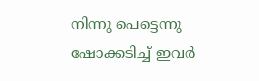നിന്നു പെട്ടെന്നു ഷോക്കടിച്ച് ഇവർ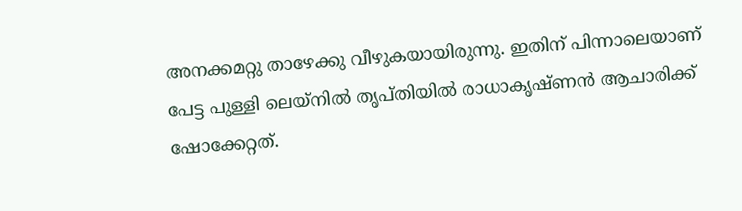അനക്കമറ്റു താഴേക്കു വീഴുകയായിരുന്നു. ഇതിന് പിന്നാലെയാണ് പേട്ട പുള്ളി ലെയ്‌നിൽ തൃപ്തിയിൽ രാധാകൃഷ്ണൻ ആചാരിക്ക് ഷോക്കേറ്റത്.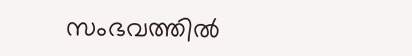സംഭവത്തിൽ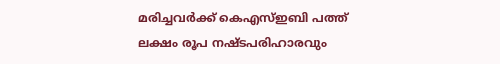മരിച്ചവർക്ക് കെഎസ്ഇബി പത്ത് ലക്ഷം രൂപ നഷ്ടപരിഹാരവും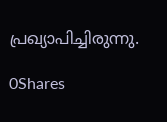പ്രഖ്യാപിച്ചിരുന്നു.

0Shares